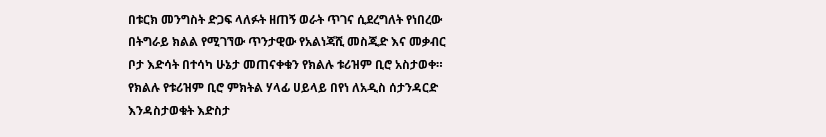በቱርክ መንግስት ድጋፍ ላለፉት ዘጠኝ ወራት ጥገና ሲደረግለት የነበረው በትግራይ ክልል የሚገኘው ጥንታዊው የአልነጃሺ መስጂድ እና መቃብር ቦታ እድሳት በተሳካ ሁኔታ መጠናቀቁን የክልሉ ቱሪዝም ቢሮ አስታወቀ።
የክልሉ የቱሪዝም ቢሮ ምክትል ሃላፊ ሀይላይ በየነ ለአዲስ ሰታንዳርድ እንዳስታወቁት እድስታ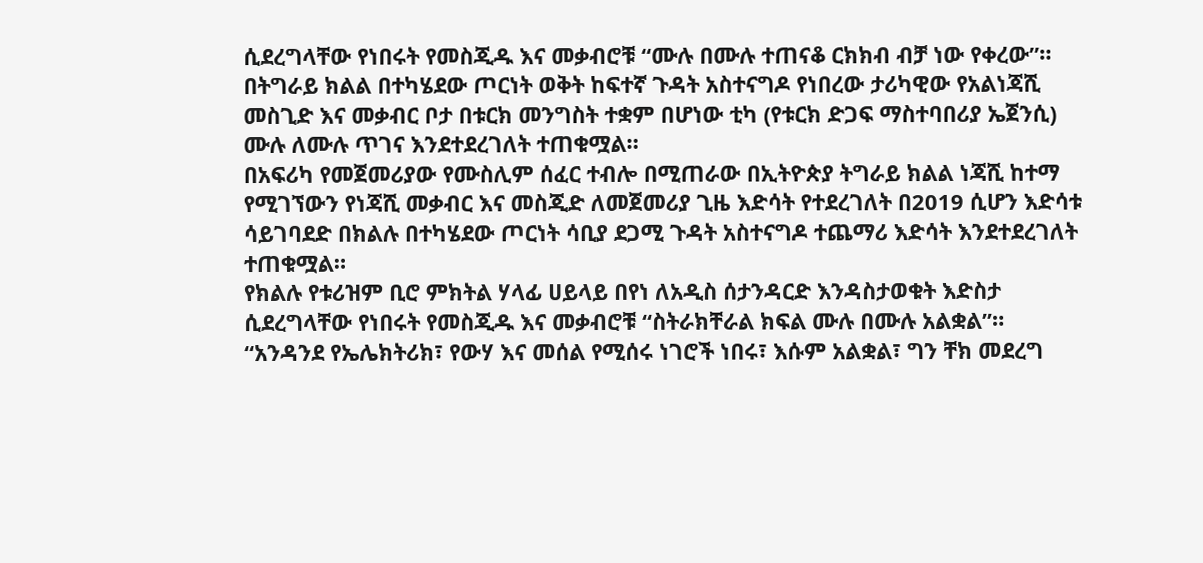ሲደረግላቸው የነበሩት የመስጂዱ እና መቃብሮቹ “ሙሉ በሙሉ ተጠናቆ ርክክብ ብቻ ነው የቀረው”።
በትግራይ ክልል በተካሄደው ጦርነት ወቅት ከፍተኛ ጉዳት አስተናግዶ የነበረው ታሪካዊው የአልነጃሺ መስጊድ እና መቃብር ቦታ በቱርክ መንግስት ተቋም በሆነው ቲካ (የቱርክ ድጋፍ ማስተባበሪያ ኤጀንሲ) ሙሉ ለሙሉ ጥገና እንደተደረገለት ተጠቁሟል።
በአፍሪካ የመጀመሪያው የሙስሊም ሰፈር ተብሎ በሚጠራው በኢትዮጵያ ትግራይ ክልል ነጃሺ ከተማ የሚገኘውን የነጃሺ መቃብር እና መስጂድ ለመጀመሪያ ጊዜ እድሳት የተደረገለት በ2019 ሲሆን እድሳቱ ሳይገባደድ በክልሉ በተካሄደው ጦርነት ሳቢያ ደጋሚ ጉዳት አስተናግዶ ተጨማሪ እድሳት እንደተደረገለት ተጠቁሟል።
የክልሉ የቱሪዝም ቢሮ ምክትል ሃላፊ ሀይላይ በየነ ለአዲስ ሰታንዳርድ እንዳስታወቁት እድስታ ሲደረግላቸው የነበሩት የመስጂዱ እና መቃብሮቹ “ስትራክቸራል ክፍል ሙሉ በሙሉ አልቋል”።
“አንዳንደ የኤሌክትሪክ፣ የውሃ እና መሰል የሚሰሩ ነገሮች ነበሩ፣ እሱም አልቋል፣ ግን ቸክ መደረግ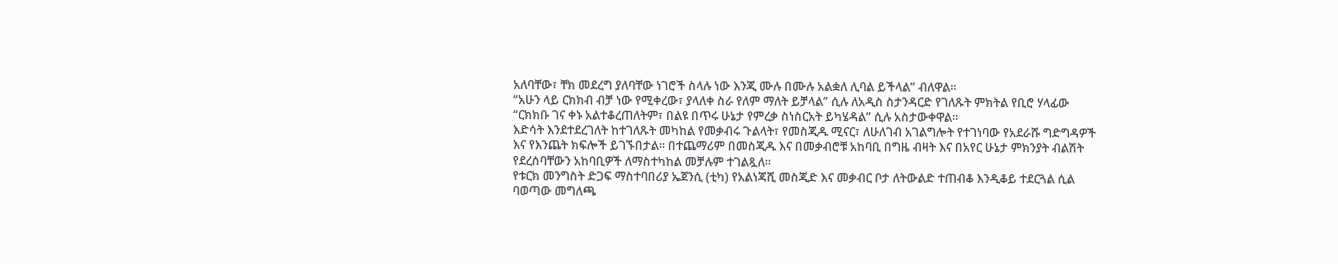አለባቸው፣ ቸክ መደረግ ያለባቸው ነገሮች ስላሉ ነው እንጂ ሙሉ በሙሉ አልቋለ ሊባል ይችላል” ብለዋል።
“አሁን ላይ ርክክብ ብቻ ነው የሚቀረው፣ ያላለቀ ስራ የለም ማለት ይቻላል” ሲሉ ለአዲስ ስታንዳርድ የገለጹት ምክትል የቢሮ ሃላፊው “ርክክቡ ገና ቀኑ አልተቆረጠለትም፣ በልዩ በጥሩ ሁኔታ የምረቃ ስነስርአት ይካሄዳል” ሲሉ አስታውቀዋል።
እድሳት እንደተደረገለት ከተገለጹት መካከል የመቃብሩ ጉልላት፣ የመስጂዱ ሚናር፣ ለሁለገብ አገልግሎት የተገነባው የአደራሹ ግድግዳዎች እና የእንጨት ክፍሎች ይገኙበታል። በተጨማሪም በመስጂዱ እና በመቃብሮቹ አከባቢ በግዜ ብዛት እና በአየር ሁኔታ ምክንያት ብልሽት የደረሰባቸውን አከባቢዎች ለማስተካከል መቻሉም ተገልጿለ።
የቱርክ መንግስት ድጋፍ ማስተባበሪያ ኤጀንሲ (ቲካ) የአልነጃሺ መስጂድ እና መቃብር ቦታ ለትውልድ ተጠብቆ እንዲቆይ ተደርጓል ሲል ባወጣው መግለጫ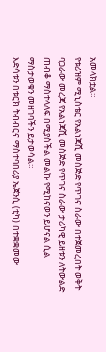አመላክቷል።
የቱሪዝም ሚኒስቴር የአልነጃሺ መስጅድ የጥገና ስራው በተጀመረበት ወቅት ባጋራው መረጃ የአልነጃሺ መስጅድ የጥገና ስራው ታሪካዊ ይዘቱን ለትውልድ ጠብቆ ማስተላለፍ በሚያስችል መልኩ የሚከናወን ይሆናል ሲል ማስታወቁን መዘገባችን ይታወሳል።
እድሳቱን በቱርክ ትብብርና ማስተባበሪያ ኤጀንሲ (ቲካ) በተቋቋመው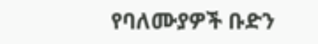የባለሙያዎች ቡድን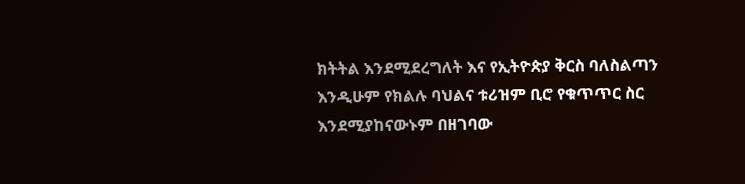ክትትል እንደሚደረግለት እና የኢትዮጵያ ቅርስ ባለስልጣን እንዲሁም የክልሉ ባህልና ቱሪዝም ቢሮ የቁጥጥር ስር እንደሚያከናውኑም በዘገባው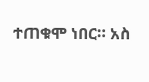ተጠቁሞ ነበር። አስ